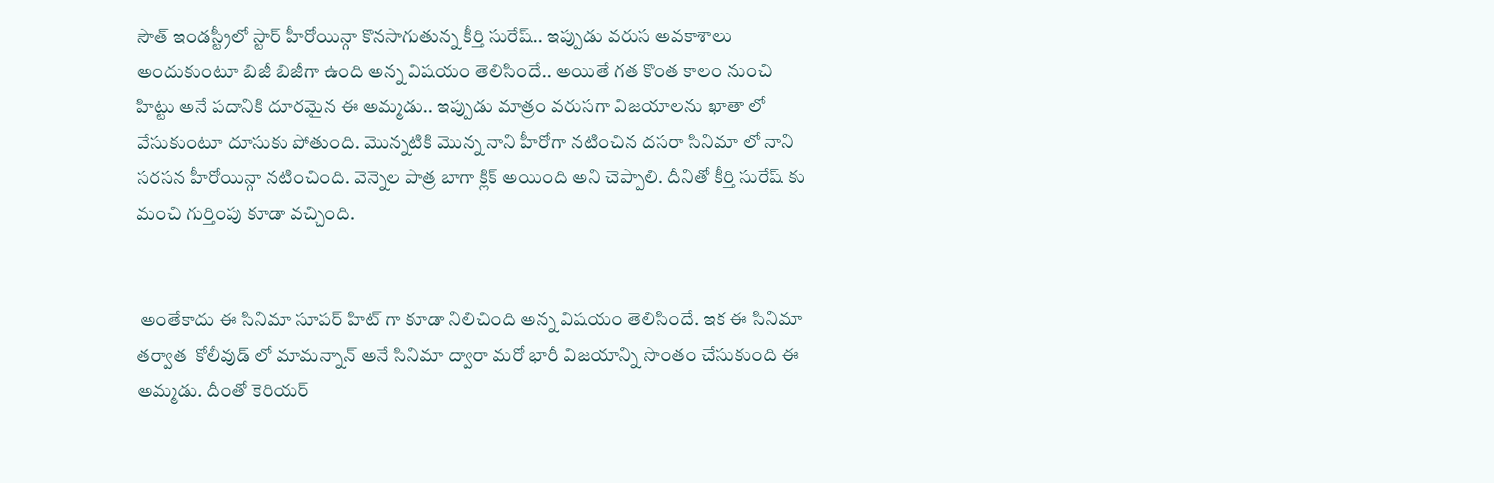సౌత్ ఇండస్ట్రీలో స్టార్ హీరోయిన్గా కొనసాగుతున్న కీర్తి సురేష్.. ఇప్పుడు వరుస అవకాశాలు అందుకుంటూ బిజీ బిజీగా ఉంది అన్న విషయం తెలిసిందే.. అయితే గత కొంత కాలం నుంచి హిట్టు అనే పదానికి దూరమైన ఈ అమ్మడు.. ఇప్పుడు మాత్రం వరుసగా విజయాలను ఖాతా లో వేసుకుంటూ దూసుకు పోతుంది. మొన్నటికి మొన్న నాని హీరోగా నటించిన దసరా సినిమా లో నాని సరసన హీరోయిన్గా నటించింది. వెన్నెల పాత్ర బాగా క్లిక్ అయింది అని చెప్పాలి. దీనితో కీర్తి సురేష్ కు మంచి గుర్తింపు కూడా వచ్చింది.


 అంతేకాదు ఈ సినిమా సూపర్ హిట్ గా కూడా నిలిచింది అన్న విషయం తెలిసిందే. ఇక ఈ సినిమా తర్వాత  కోలీవుడ్ లో మామన్నాన్ అనే సినిమా ద్వారా మరో భారీ విజయాన్ని సొంతం చేసుకుంది ఈ అమ్మడు. దీంతో కెరియర్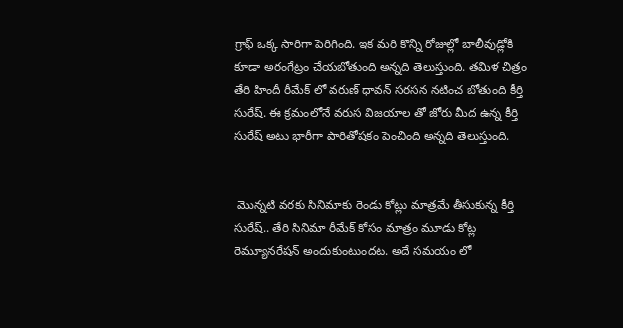గ్రాఫ్ ఒక్క సారిగా పెరిగింది. ఇక మరి కొన్ని రోజుల్లో బాలీవుడ్లోకి కూడా అరంగేట్రం చేయబోతుంది అన్నది తెలుస్తుంది. తమిళ చిత్రం తేరి హిందీ రీమేక్ లో వరుణ్ ధావన్ సరసన నటించ బోతుంది కీర్తి సురేష్. ఈ క్రమంలోనే వరుస విజయాల తో జోరు మీద ఉన్న కీర్తి సురేష్ అటు భారీగా పారితోషకం పెంచింది అన్నది తెలుస్తుంది.


 మొన్నటి వరకు సినిమాకు రెండు కోట్లు మాత్రమే తీసుకున్న కీర్తి సురేష్.. తేరి సినిమా రీమేక్ కోసం మాత్రం మూడు కోట్ల రెమ్యూనరేషన్ అందుకుంటుందట. అదే సమయం లో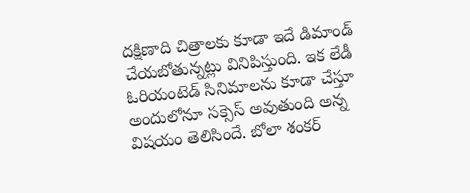దక్షిణాది చిత్రాలకు కూడా ఇదే డిమాండ్ చేయబోతున్నట్లు వినిపిస్తుంది. ఇక లేడీ ఓరియంటెడ్ సినిమాలను కూడా చేస్తూ అందులోనూ సక్సెస్ అవుతుంది అన్న విషయం తెలిసిందే. బోలా శంకర్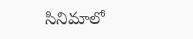సినిమాలో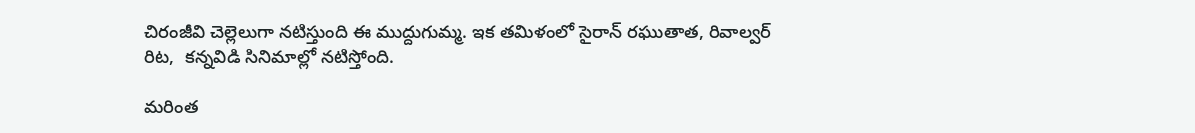చిరంజీవి చెల్లెలుగా నటిస్తుంది ఈ ముద్దుగుమ్మ. ఇక తమిళంలో సైరాన్ రఘుతాత, రివాల్వర్ రిట,  కన్నవిడి సినిమాల్లో నటిస్తోంది.

మరింత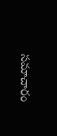సమాచారం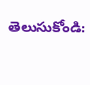తెలుసుకోండి: